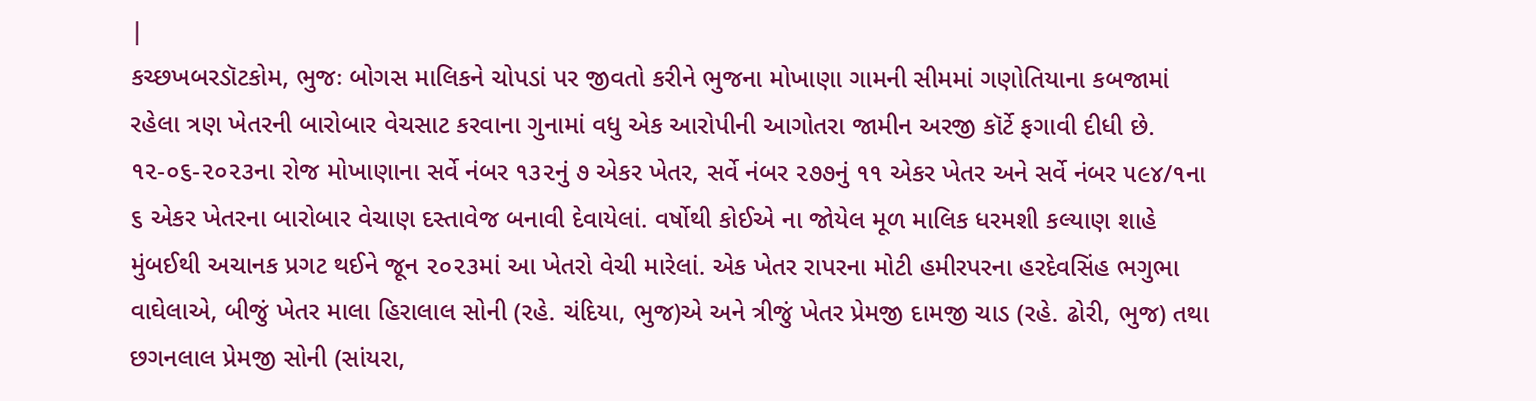|
કચ્છખબરડૉટકોમ, ભુજઃ બોગસ માલિકને ચોપડાં પર જીવતો કરીને ભુજના મોખાણા ગામની સીમમાં ગણોતિયાના કબજામાં રહેલા ત્રણ ખેતરની બારોબાર વેચસાટ કરવાના ગુનામાં વધુ એક આરોપીની આગોતરા જામીન અરજી કૉર્ટે ફગાવી દીધી છે. ૧૨-૦૬-૨૦૨૩ના રોજ મોખાણાના સર્વે નંબર ૧૩૨નું ૭ એકર ખેતર, સર્વે નંબર ૨૭૭નું ૧૧ એકર ખેતર અને સર્વે નંબર ૫૯૪/૧ના ૬ એકર ખેતરના બારોબાર વેચાણ દસ્તાવેજ બનાવી દેવાયેલાં. વર્ષોથી કોઈએ ના જોયેલ મૂળ માલિક ધરમશી કલ્યાણ શાહે મુંબઈથી અચાનક પ્રગટ થઈને જૂન ૨૦૨૩માં આ ખેતરો વેચી મારેલાં. એક ખેતર રાપરના મોટી હમીરપરના હરદેવસિંહ ભગુભા વાઘેલાએ, બીજું ખેતર માલા હિરાલાલ સોની (રહે. ચંદિયા, ભુજ)એ અને ત્રીજું ખેતર પ્રેમજી દામજી ચાડ (રહે. ઢોરી, ભુજ) તથા છગનલાલ પ્રેમજી સોની (સાંયરા,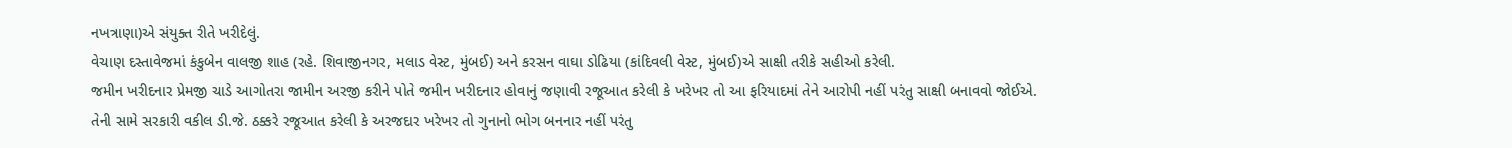નખત્રાણા)એ સંયુક્ત રીતે ખરીદેલું.
વેચાણ દસ્તાવેજમાં કંકુબેન વાલજી શાહ (રહે. શિવાજીનગર, મલાડ વેસ્ટ, મુંબઈ) અને કરસન વાઘા ડોઢિયા (કાંદિવલી વેસ્ટ, મુંબઈ)એ સાક્ષી તરીકે સહીઓ કરેલી.
જમીન ખરીદનાર પ્રેમજી ચાડે આગોતરા જામીન અરજી કરીને પોતે જમીન ખરીદનાર હોવાનું જણાવી રજૂઆત કરેલી કે ખરેખર તો આ ફરિયાદમાં તેને આરોપી નહીં પરંતુ સાક્ષી બનાવવો જોઈએ. તેની સામે સરકારી વકીલ ડી.જે. ઠક્કરે રજૂઆત કરેલી કે અરજદાર ખરેખર તો ગુનાનો ભોગ બનનાર નહીં પરંતુ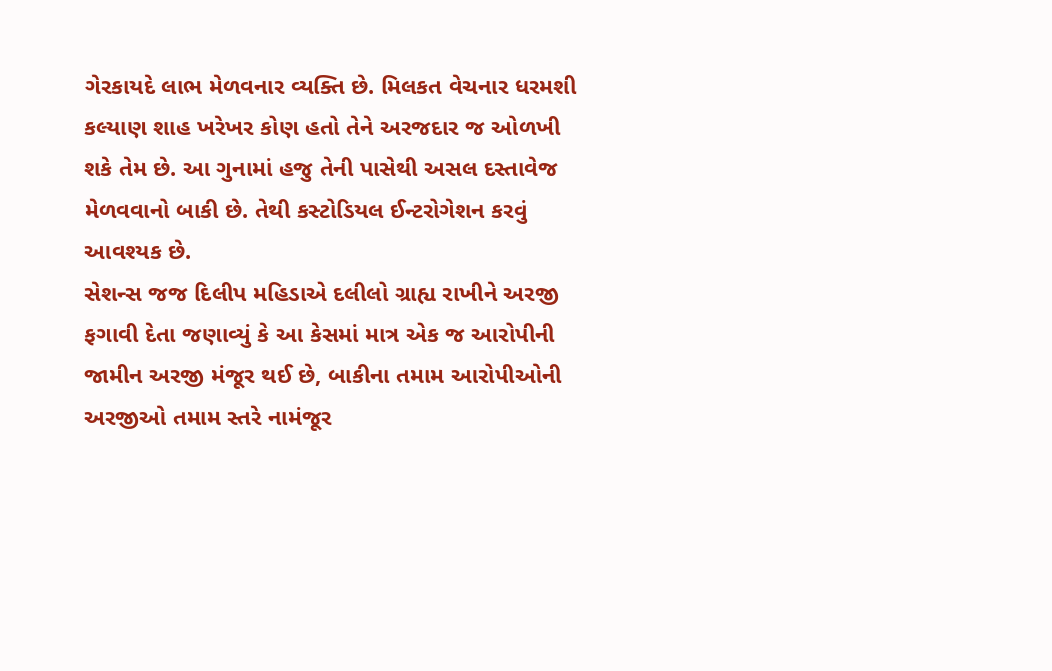ગેરકાયદે લાભ મેળવનાર વ્યક્તિ છે. મિલકત વેચનાર ધરમશી કલ્યાણ શાહ ખરેખર કોણ હતો તેને અરજદાર જ ઓળખી શકે તેમ છે. આ ગુનામાં હજુ તેની પાસેથી અસલ દસ્તાવેજ મેળવવાનો બાકી છે. તેથી કસ્ટોડિયલ ઈન્ટરોગેશન કરવું આવશ્યક છે.
સેશન્સ જજ દિલીપ મહિડાએ દલીલો ગ્રાહ્ય રાખીને અરજી ફગાવી દેતા જણાવ્યું કે આ કેસમાં માત્ર એક જ આરોપીની જામીન અરજી મંજૂર થઈ છે, બાકીના તમામ આરોપીઓની અરજીઓ તમામ સ્તરે નામંજૂર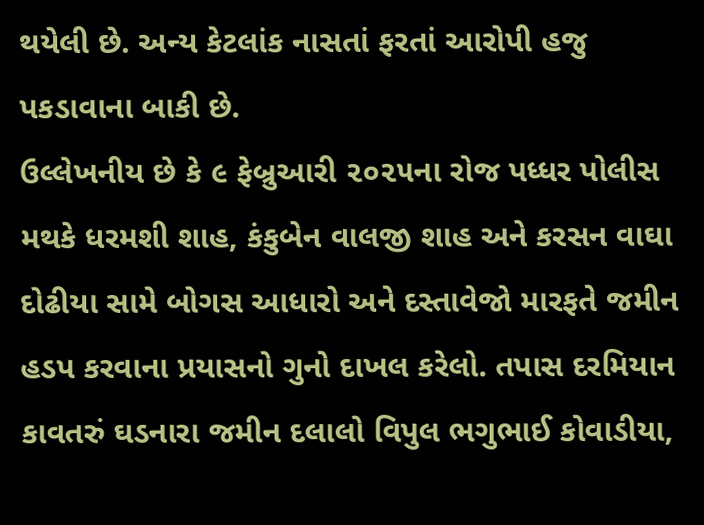થયેલી છે. અન્ય કેટલાંક નાસતાં ફરતાં આરોપી હજુ પકડાવાના બાકી છે.
ઉલ્લેખનીય છે કે ૯ ફેબ્રુઆરી ૨૦૨૫ના રોજ પધ્ધર પોલીસ મથકે ધરમશી શાહ, કંકુબેન વાલજી શાહ અને કરસન વાઘા દોઢીયા સામે બોગસ આધારો અને દસ્તાવેજો મારફતે જમીન હડપ કરવાના પ્રયાસનો ગુનો દાખલ કરેલો. તપાસ દરમિયાન કાવતરું ઘડનારા જમીન દલાલો વિપુલ ભગુભાઈ કોવાડીયા,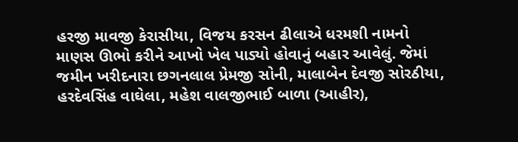હરજી માવજી કેરાસીયા, વિજય કરસન ઢીલાએ ધરમશી નામનો માણસ ઊભો કરીને આખો ખેલ પાડ્યો હોવાનું બહાર આવેલું. જેમાં જમીન ખરીદનારા છગનલાલ પ્રેમજી સોની, માલાબેન દેવજી સોરઠીયા, હરદેવસિંહ વાઘેલા, મહેશ વાલજીભાઈ બાળા (આહીર),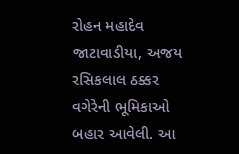રોહન મહાદેવ જાટાવાડીયા, અજય રસિકલાલ ઠક્કર વગેરેની ભૂમિકાઓ બહાર આવેલી. આ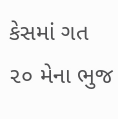કેસમાં ગત ૨૦ મેના ભુજ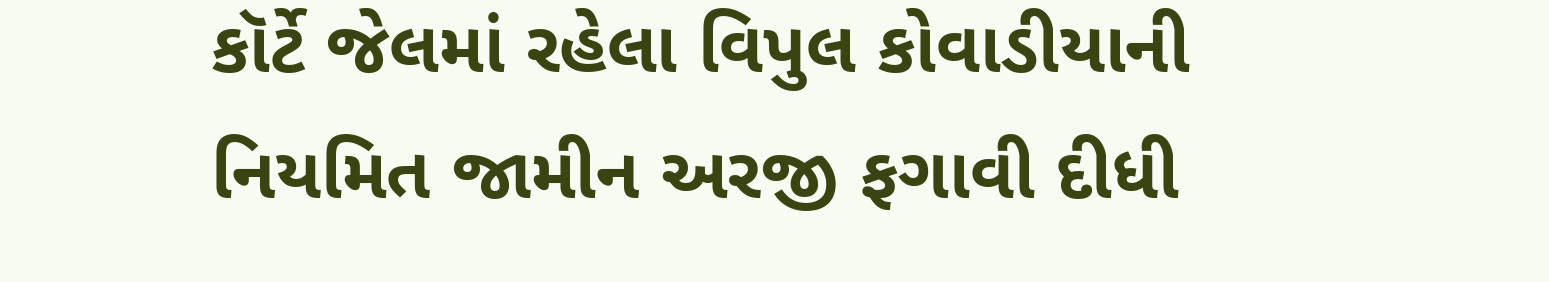કૉર્ટે જેલમાં રહેલા વિપુલ કોવાડીયાની નિયમિત જામીન અરજી ફગાવી દીધી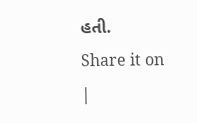હતી.
Share it on
|